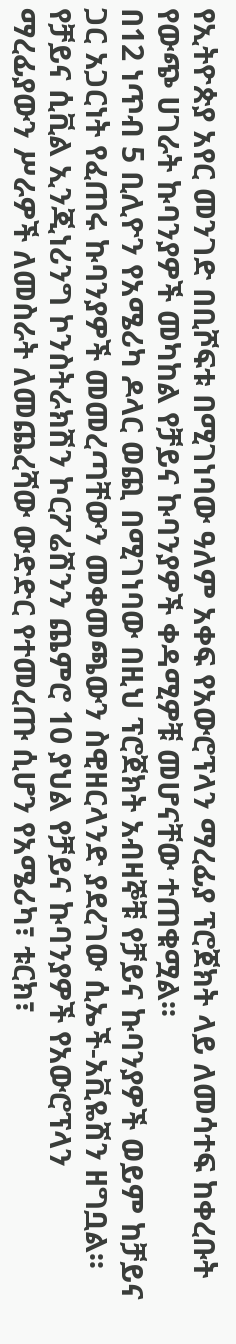የኢትዮጵያ አየር መንገድ በቢሾፍቱ በሚገነባው ዓለም አቀፍ የአውሮፕላን ማረፊያ ፕሮጀክት ላይ ለመሳተፍ ከቀረቡት የውጭ ሀገራት ኩባንያዎች መካከል የቻይና ኩባንያዎች ቀዳሚዎቹ መሆናቸው ተጠቁሟል፡፡
በ12 ነጥብ 5 ቢሊዮን የአሜሪካ ዶላር ወጪ በሚገነባው በዚህ ፕሮጀክት አብዛኞቹ የቻይና ኩባንያዎች ወይም ከቻይና ጋር አጋርነት የፈጠሩ ኩባንያዎች መመረጣቸውን መቀመጫውን ስዊዘርላንድ ያደረገው ሲኤች-አቪዬሽን ዘግቧል፡፡
የቻይና ሲቪል ኢንጂነሪንግ ኮንስትራክሽን ኮርፖሬሽንን ጨምሮ 10 ያህል የቻይና ኩባንያዎች የአውሮፕላን ማረፊያውን ሥራዎች ለመስራት ለመጨረሻው ውድድር የተመረጡ ሲሆን የአሜሪካ፣ ቱርክ፣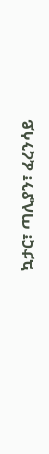ኳታር፣ ጣሊያን፣ ፈረንሳይ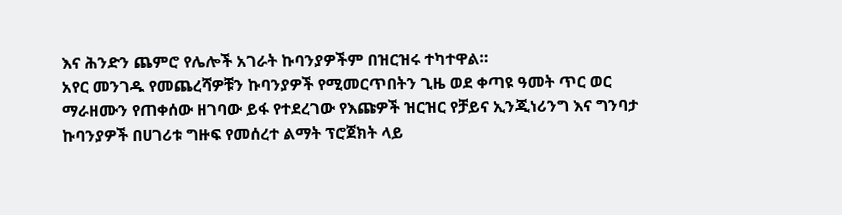እና ሕንድን ጨምሮ የሌሎች አገራት ኩባንያዎችም በዝርዝሩ ተካተዋል።
አየር መንገዱ የመጨረሻዎቹን ኩባንያዎች የሚመርጥበትን ጊዜ ወደ ቀጣዩ ዓመት ጥር ወር ማራዘሙን የጠቀሰው ዘገባው ይፋ የተደረገው የእጩዎች ዝርዝር የቻይና ኢንጂነሪንግ እና ግንባታ ኩባንያዎች በሀገሪቱ ግዙፍ የመሰረተ ልማት ፕሮጀክት ላይ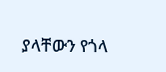ያላቸውን የጎላ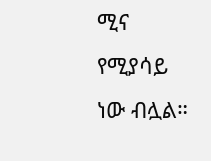ሚና የሚያሳይ ነው ብሏል።